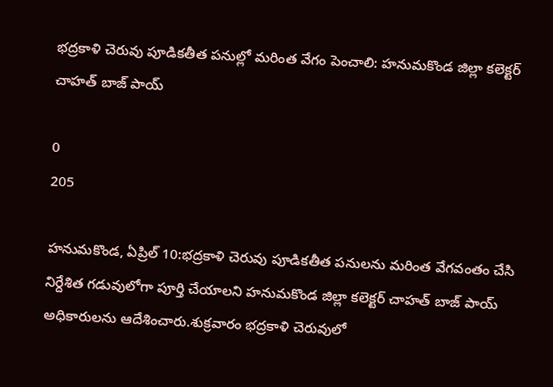భద్రకాళి చెరువు పూడికతీత పనుల్లో మరింత వేగం పెంచాలి: హనుమకొండ జిల్లా కలెక్టర్ చాహత్ బాజ్ పాయ్

0
205

హనుమకొండ, ఏప్రిల్ 10:భద్రకాళి చెరువు పూడికతీత పనులను మరింత వేగవంతం చేసి నిర్దేశిత గడువులోగా పూర్తి చేయాలని హనుమకొండ జిల్లా కలెక్టర్ చాహత్ బాజ్ పాయ్ అధికారులను ఆదేశించారు.శుక్రవారం భద్రకాళి చెరువులో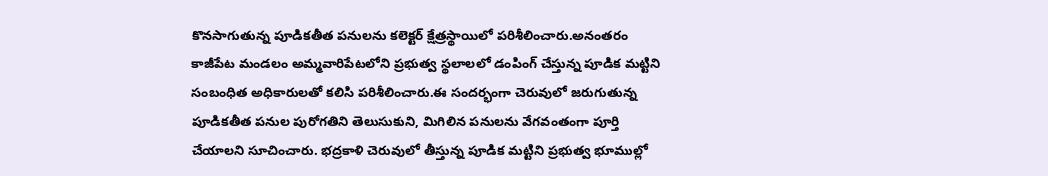కొనసాగుతున్న పూడికతీత పనులను కలెక్టర్ క్షేత్రస్థాయిలో పరిశీలించారు.అనంతరం కాజీపేట మండలం అమ్మవారిపేటలోని ప్రభుత్వ స్థలాలలో డంపింగ్ చేస్తున్న పూడిక మట్టిని సంబంధిత అధికారులతో కలిసి పరిశీలించారు.ఈ సందర్భంగా చెరువులో జరుగుతున్న పూడికతీత పనుల పురోగతిని తెలుసుకుని, మిగిలిన పనులను వేగవంతంగా పూర్తి చేయాలని సూచించారు. భద్రకాళి చెరువులో తీస్తున్న పూడిక మట్టిని ప్రభుత్వ భూముల్లో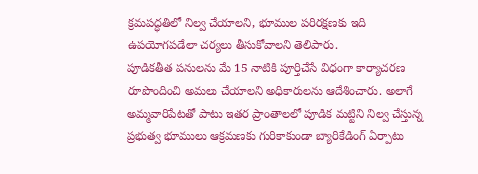క్రమపద్ధతిలో నిల్వ చేయాలని, భూముల పరిరక్షణకు ఇది ఉపయోగపడేలా చర్యలు తీసుకోవాలని తెలిపారు.
పూడికతీత పనులను మే 15 నాటికి పూర్తిచేసే విధంగా కార్యాచరణ రూపొందించి అమలు చేయాలని అధికారులను ఆదేశించారు. అలాగే అమ్మవారిపేటతో పాటు ఇతర ప్రాంతాలలో పూడిక మట్టిని నిల్వ చేస్తున్న ప్రభుత్వ భూములు ఆక్రమణకు గురికాకుండా బ్యారికేడింగ్ ఏర్పాటు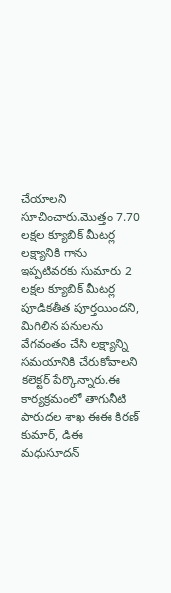చేయాలని సూచించారు.మొత్తం 7.70 లక్షల క్యూబిక్ మీటర్ల లక్ష్యానికి గాను ఇప్పటివరకు సుమారు 2 లక్షల క్యూబిక్ మీటర్ల పూడికతీత పూర్తయిందని, మిగిలిన పనులను వేగవంతం చేసి లక్ష్యాన్ని సమయానికి చేరుకోవాలని కలెక్టర్ పేర్కొన్నారు.ఈ కార్యక్రమంలో తాగునీటి పారుదల శాఖ ఈఈ కిరణ్ కుమార్, డిఈ మధుసూదన్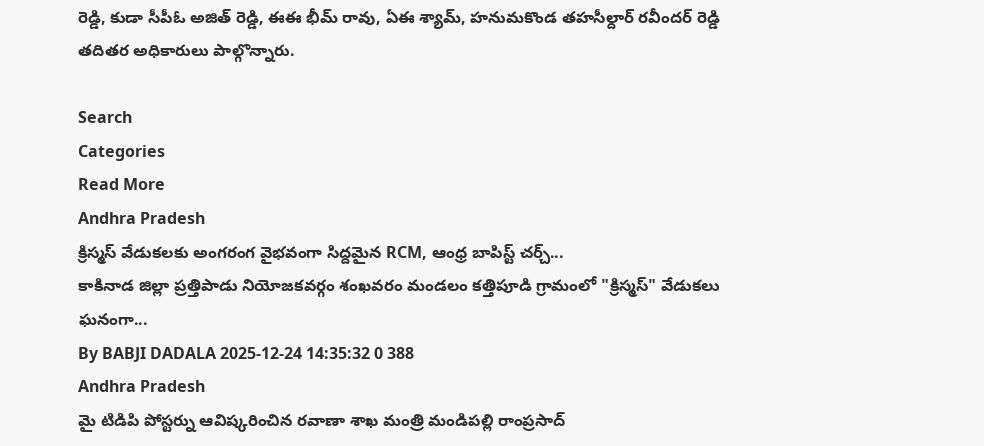రెడ్డి, కుడా సీపీఓ అజిత్ రెడ్డి, ఈఈ భీమ్ రావు, ఏఈ శ్యామ్, హనుమకొండ తహసీల్దార్ రవీందర్ రెడ్డి తదితర అధికారులు పాల్గొన్నారు.

Search
Categories
Read More
Andhra Pradesh
క్రిస్మస్ వేడుకలకు అంగరంగ వైభవంగా సిద్దమైన RCM, ఆంధ్ర బాపిస్ట్ చర్చ్...
కాకినాడ జిల్లా ప్రత్తిపాడు నియోజకవర్గం శంఖవరం మండలం కత్తిపూడి గ్రామంలో "క్రిస్మస్" వేడుకలు ఘనంగా...
By BABJI DADALA 2025-12-24 14:35:32 0 388
Andhra Pradesh
మై టిడిపి పోస్టర్ను ఆవిష్కరించిన రవాణా శాఖ మంత్రి మండిపల్లి రాంప్రసాద్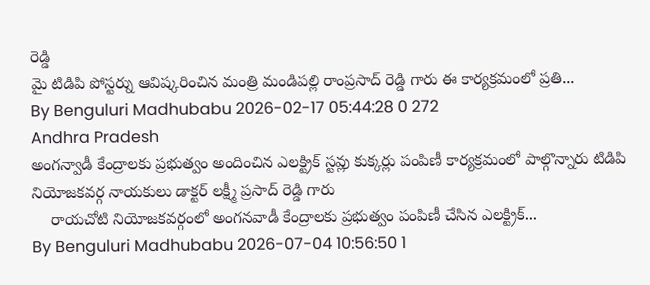రెడ్డి
మై టిడిపి పోస్టర్ను ఆవిష్కరించిన మంత్రి మండిపల్లి రాంప్రసాద్ రెడ్డి గారు ఈ కార్యక్రమంలో ప్రతి...
By Benguluri Madhubabu 2026-02-17 05:44:28 0 272
Andhra Pradesh
అంగన్వాడీ కేంద్రాలకు ప్రభుత్వం అందించిన ఎలక్ట్రిక్ స్టవ్లు కుక్కర్లు పంపిణీ కార్యక్రమంలో పాల్గొన్నారు టిడిపి నియోజకవర్గ నాయకులు డాక్టర్ లక్ష్మీ ప్రసాద్ రెడ్డి గారు
    రాయచోటి నియోజకవర్గంలో అంగనవాడీ కేంద్రాలకు ప్రభుత్వం పంపిణీ చేసిన ఎలక్ట్రిక్...
By Benguluri Madhubabu 2026-07-04 10:56:50 1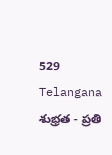529
Telangana
శుభ్రత - ప్రతి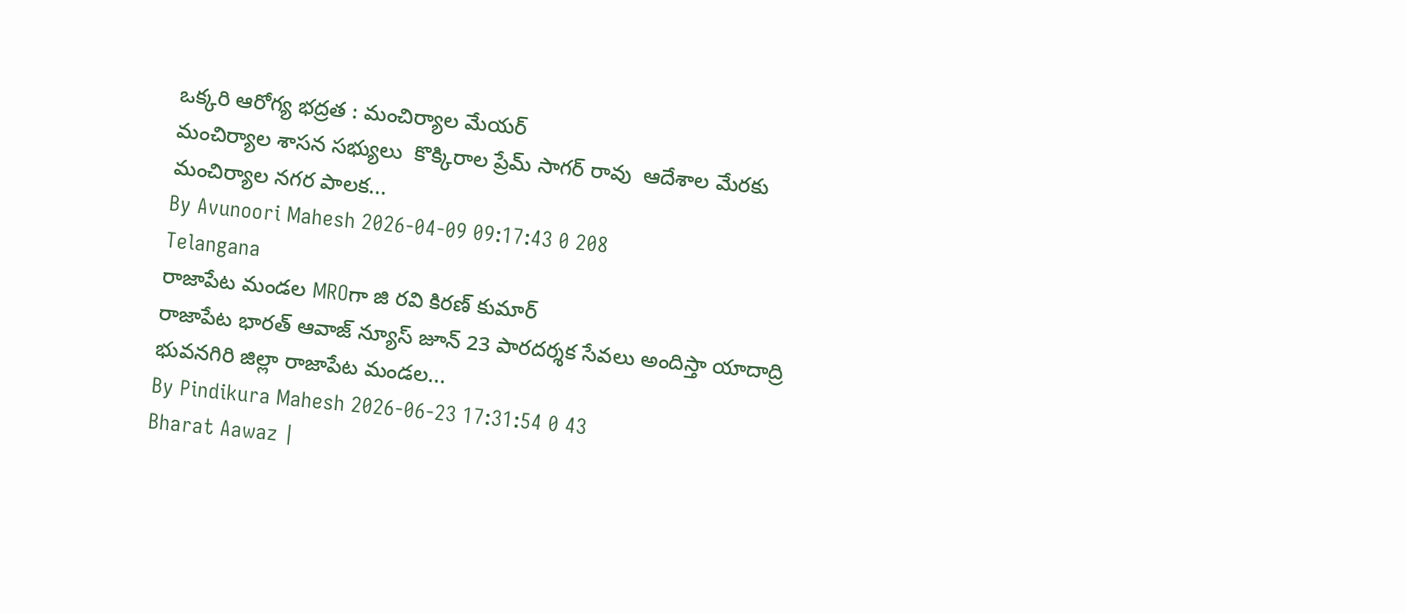ఒక్కరి ఆరోగ్య భద్రత : మంచిర్యాల మేయర్
మంచిర్యాల శాసన సభ్యులు  కొక్కిరాల ప్రేమ్ సాగర్ రావు  ఆదేశాల మేరకు మంచిర్యాల నగర పాలక...
By Avunoori Mahesh 2026-04-09 09:17:43 0 208
Telangana
రాజాపేట మండల MROగా జి రవి కిరణ్ కుమార్
రాజాపేట భారత్ ఆవాజ్ న్యూస్ జూన్ 23 పారదర్శక సేవలు అందిస్తా యాదాద్రి భువనగిరి జిల్లా రాజాపేట మండల...
By Pindikura Mahesh 2026-06-23 17:31:54 0 43
Bharat Aawaz |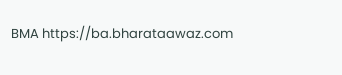BMA https://ba.bharataawaz.com